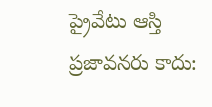ప్రైవేటు ఆస్తి ప్రజావనరు కాదు: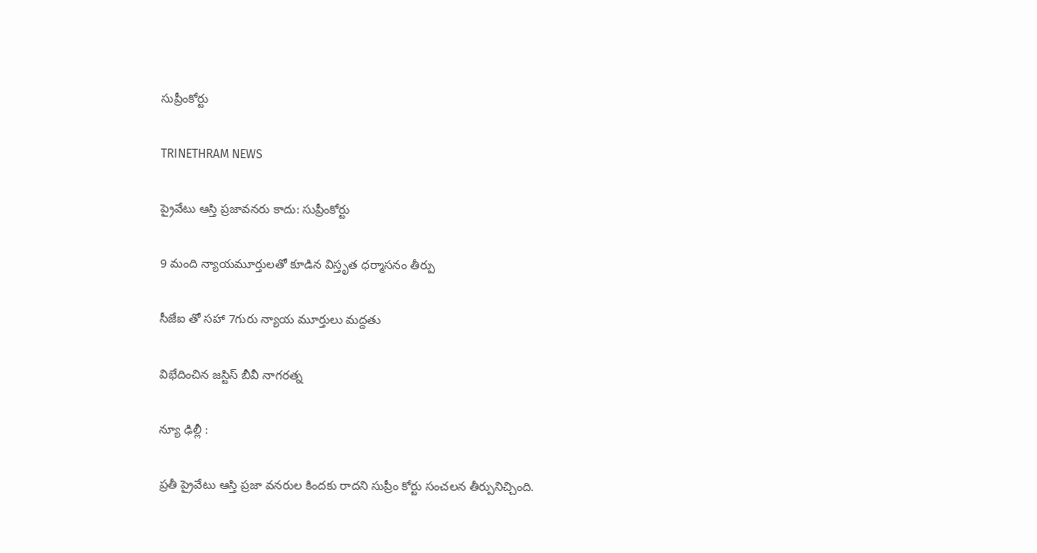సుప్రీంకోర్టు

TRINETHRAM NEWS

ప్రైవేటు ఆస్తి ప్రజావనరు కాదు: సుప్రీంకోర్టు

9 మంది న్యాయమూర్తులతో కూడిన విస్తృత ధర్మాసనం తీర్పు

సీజేఐ తో సహా 7గురు న్యాయ మూర్తులు మద్దతు

విభేదించిన జస్టిస్ బీవీ నాగరత్న

న్యూ ఢిల్లీ :

ప్రతీ ప్రైవేటు ఆస్తి ప్రజా వనరుల కిందకు రాదని సుప్రీం కోర్టు సంచలన తీర్పునిచ్చింది.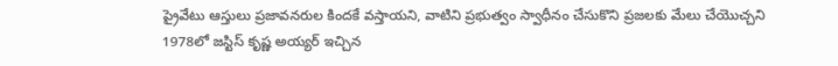ప్రైవేటు ఆస్తులు ప్రజావనరుల కిందకే వస్తాయని, వాటిని ప్రభుత్వం స్వాధీనం చేసుకొని ప్రజలకు మేలు చేయొచ్చని
1978లో జస్టిస్ కృష్ణ అయ్యర్ ఇచ్చిన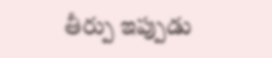తీర్పు ఇప్పుడు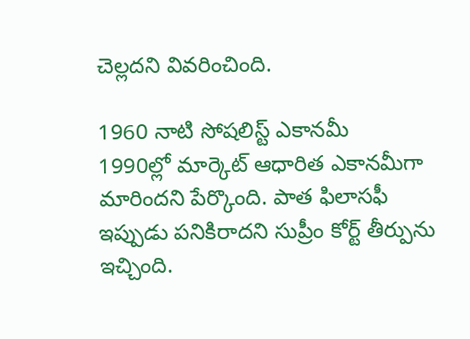చెల్లదని వివరించింది.

1960 నాటి సోషలిస్ట్ ఎకానమీ
1990ల్లో మార్కెట్ ఆధారిత ఎకానమీగా మారిందని పేర్కొంది. పాత ఫిలాసఫీ ఇప్పుడు పనికిరాదని సుప్రీం కోర్ట్ తీర్పును ఇచ్చింది.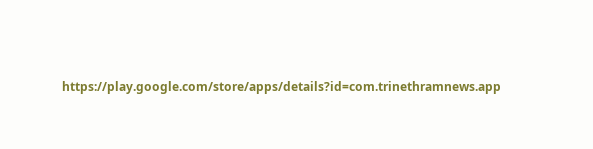https://play.google.com/store/apps/details?id=com.trinethramnews.app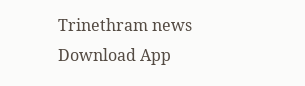Trinethram news
Download App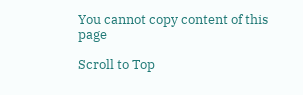You cannot copy content of this page

Scroll to Top